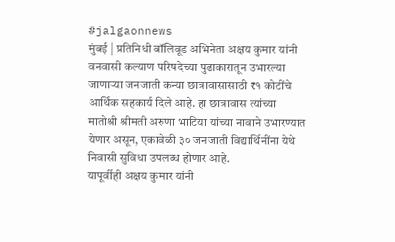#jalgaonnews
मुंबई | प्रतिनिधी बॉलिवूड अभिनेता अक्षय कुमार यांनी वनवासी कल्याण परिषदेच्या पुढाकारातून उभारल्या जाणाऱ्या जनजाती कन्या छात्रावासासाठी ₹१ कोटींचे आर्थिक सहकार्य दिले आहे. हा छात्रावास त्यांच्या मातोश्री श्रीमती अरुणा भाटिया यांच्या नावाने उभारण्यात येणार असून, एकावेळी ३० जनजाती विद्यार्थिनींना येथे निवासी सुविधा उपलब्ध होणार आहे.
यापूर्वीही अक्षय कुमार यांनी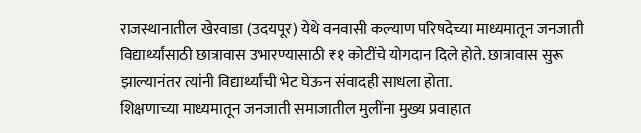राजस्थानातील खेरवाडा (उदयपूर) येथे वनवासी कल्याण परिषदेच्या माध्यमातून जनजाती विद्यार्थ्यांसाठी छात्रावास उभारण्यासाठी ₹१ कोटींचे योगदान दिले होते. छात्रावास सुरू झाल्यानंतर त्यांनी विद्यार्थ्यांची भेट घेऊन संवादही साधला होता.
शिक्षणाच्या माध्यमातून जनजाती समाजातील मुलींना मुख्य प्रवाहात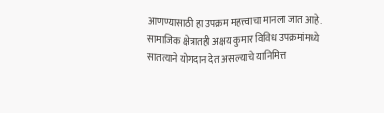आणण्यासाठी हा उपक्रम महत्त्वाचा मानला जात आहे. सामाजिक क्षेत्रातही अक्षय कुमार विविध उपक्रमांमध्ये सातत्याने योगदान देत असल्याचे यानिमित्त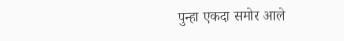पुन्हा एकदा समोर आले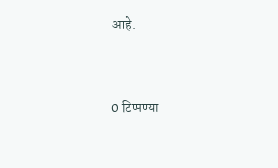आहे.


0 टिप्पण्या